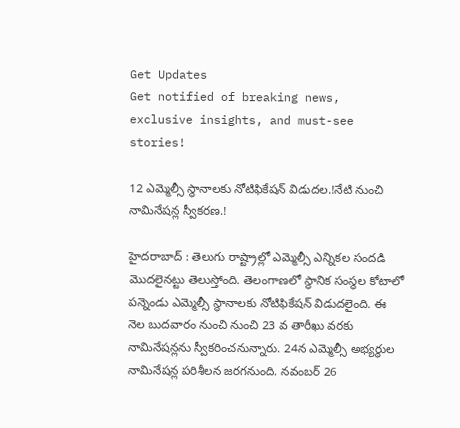Get Updates
Get notified of breaking news, exclusive insights, and must-see stories!

12 ఎమ్మెల్సీ స్థానాలకు నోటిఫికేషన్ విడుదల.!నేటి నుంచి నామినేషన్ల స్వీకరణ.!

హైదరాబాద్ : తెలుగు రాష్ట్రాల్లో ఎమ్మెల్సీ ఎన్నికల సందడి మొదలైనట్టు తెలుస్తోంది. తెలంగాణలో స్థానిక సంస్థ‌ల కోటాలో పన్నెండు ఎమ్మెల్సీ స్థానాల‌కు నోటిఫికేష‌న్ విడుదలైంది. ఈ నెల బుదవారం నుంచి నుంచి 23 వ తారీఖు వ‌ర‌కు నామినేష‌న్ల‌ను స్వీక‌రించ‌నున్నారు. 24న ఎమ్మెల్సీ అభ్య‌ర్థుల నామినేష‌న్ల ప‌రిశీల‌న జ‌ర‌గ‌నుంది. న‌వంబ‌ర్ 26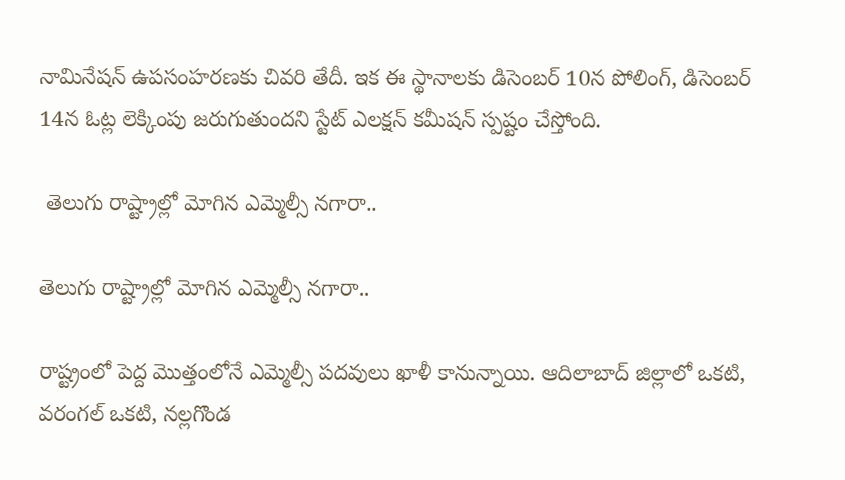నామినేషన్ ఉపసంహరణకు చివరి తేదీ. ఇక ఈ స్థానాలకు డిసెంబ‌ర్ 10న పోలింగ్, డిసెంబ‌ర్ 14న ఓట్ల లెక్కింపు జరుగుతుందని స్టేట్ ఎలక్షన్ కమీషన్ స్పష్టం చేస్తోంది.

 తెలుగు రాష్ట్రాల్లో మోగిన ఎమ్మెల్సీ నగారా..

తెలుగు రాష్ట్రాల్లో మోగిన ఎమ్మెల్సీ నగారా..

రాష్ట్రంలో పెద్ద మొత్తంలోనే ఎమ్మెల్సీ పదవులు ఖాళీ కానున్నాయి. ఆదిలాబాద్‌ జిల్లాలో ఒకటి, వరంగల్‌ ఒకటి, నల్లగొండ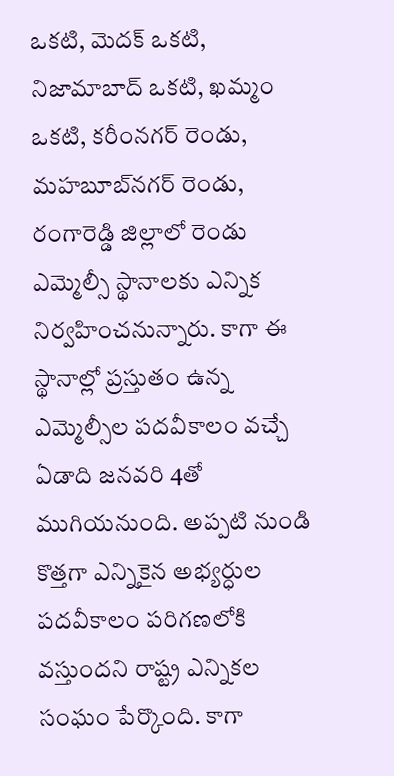ఒకటి, మెదక్‌ ఒకటి, నిజామాబాద్‌ ఒకటి, ఖమ్మం ఒకటి, కరీంనగర్‌ రెండు, మహబూబ్‌నగర్‌ రెండు, రంగారెడ్డి జిల్లాలో రెండు ఎమ్మెల్సీ స్థానాలకు ఎన్నిక నిర్వహించనున్నారు. కాగా ఈ స్థానాల్లో ప్రస్తుతం ఉన్న ఎమ్మెల్సీల పదవీకాలం వచ్చే ఏడాది జనవరి 4తో ముగియనుంది. అప్పటి నుండి కొత్తగా ఎన్నికైన అభ్యర్ధుల పదవీకాలం పరిగణలోకి వస్తుందని రాష్ట్ర ఎన్నికల సంఘం పేర్కొంది. కాగా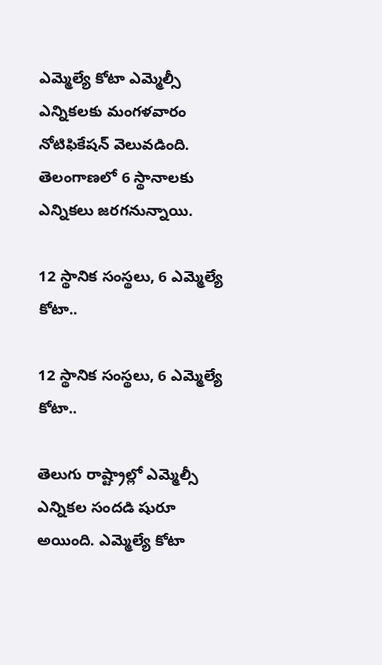ఎమ్మెల్యే కోటా ఎమ్మెల్సీ ఎన్నికలకు మంగళవారం నోటిఫికేషన్‌ వెలువడింది. తెలంగాణలో 6 స్థానాలకు ఎన్నికలు జరగనున్నాయి.

12 స్థానిక సంస్థలు, 6 ఎమ్మెల్యే కోటా..

12 స్థానిక సంస్థలు, 6 ఎమ్మెల్యే కోటా..

తెలుగు రాష్ట్రాల్లో ఎమ్మెల్సీ ఎన్నికల సందడి షురూ అయింది. ఎమ్మెల్యే కోటా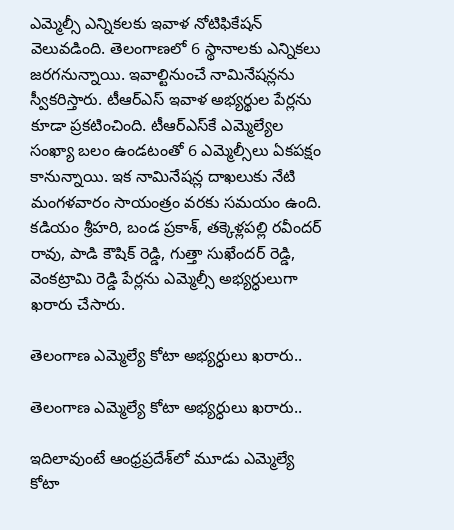ఎమ్మెల్సీ ఎన్నికలకు ఇవాళ నోటిఫికేషన్‌ వెలువడింది. తెలంగాణలో 6 స్థానాలకు ఎన్నికలు జరగనున్నాయి. ఇవాల్టినుంచే నామినేషన్లను స్వీకరిస్తారు. టీఆర్‌ఎస్‌ ఇవాళ అభ్యర్థుల పేర్లను కూడా ప్రకటించింది. టీఆర్‌ఎస్‌కే ఎమ్మెల్యేల సంఖ్యా బలం ఉండటంతో 6 ఎమ్మెల్సీలు ఏకపక్షం కానున్నాయి. ఇక నామినేషన్ల దాఖలుకు నేటి మంగళవారం సాయంత్రం వరకు సమయం ఉంది. కడియం శ్రీహరి, బండ ప్రకాశ్, తక్కెళ్లపల్లి రవీందర్ రావు, పాడి కౌషిక్ రెడ్డి, గుత్తా సుఖేందర్ రెడ్డి, వెంకట్రామి రెడ్డి పేర్లను ఎమ్మెల్సీ అభ్యర్ధులుగా ఖరారు చేసారు.

తెలంగాణ ఎమ్మెల్యే కోటా అభ్యర్ధులు ఖరారు..

తెలంగాణ ఎమ్మెల్యే కోటా అభ్యర్ధులు ఖరారు..

ఇదిలావుంటే ఆంధ్రప్రదేశ్‌లో మూడు ఎమ్మెల్యే కోటా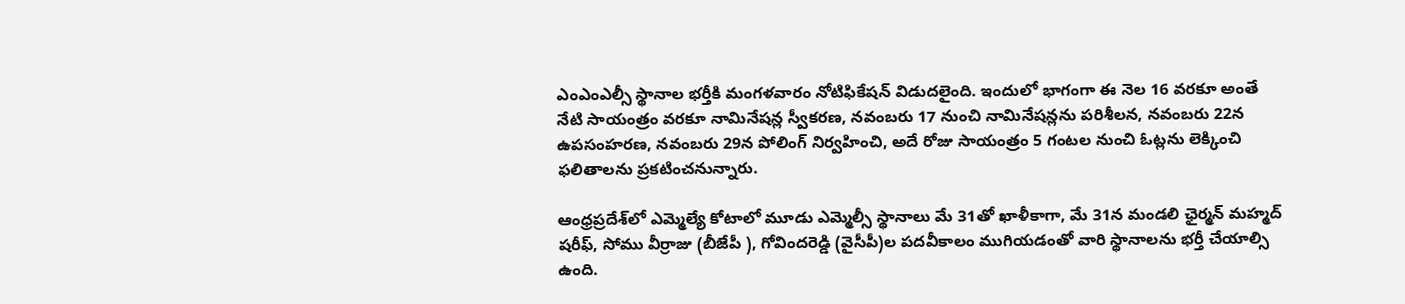ఎంఎంఎల్సీ స్థానాల భర్తీకి మంగళవారం నోటిఫికేషన్‌ విడుదలైంది. ఇందులో భాగంగా ఈ నెల 16 వరకూ అంతే నేటి సాయంత్రం వరకూ నామినేషన్ల స్వీకరణ, నవంబరు 17 నుంచి నామినేషన్లను పరిశీలన, నవంబరు 22న ఉపసంహరణ, నవంబరు 29న పోలింగ్ నిర్వహించి, అదే రోజు సాయంత్రం 5 గంటల నుంచి ఓట్లను లెక్కించి ఫలితాలను ప్రకటించనున్నారు.

ఆంధ్రప్రదేశ్‌లో ఎమ్మెల్యే కోటాలో మూడు ఎమ్మెల్సీ స్థానాలు మే 31తో ఖాళీకాగా, మే 31న మండలి ఛైర్మన్ మహ్మద్ షరీఫ్, సోము వీర్రాజు (బీజేపీ ), గోవిందరెడ్డి (వైసీపీ)ల పదవీకాలం ముగియడంతో వారి స్థానాలను భర్తీ చేయాల్సి ఉంది.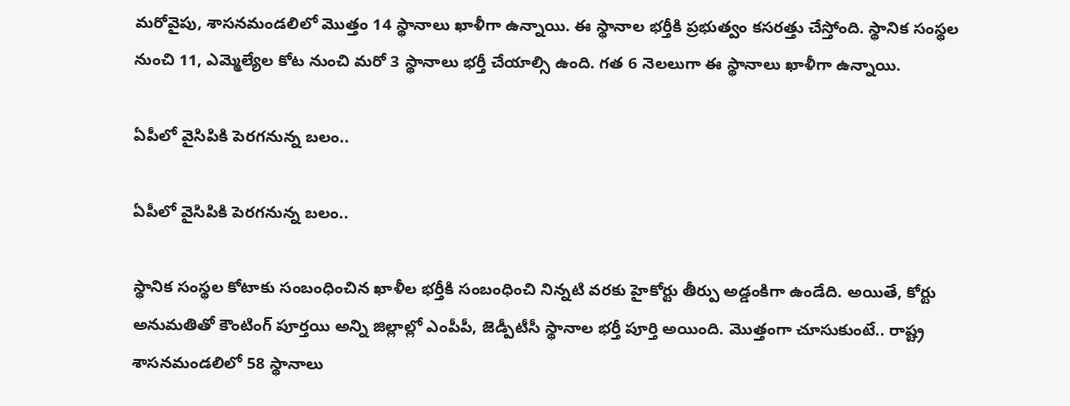మరోవైపు, శాసనమండలిలో మొత్తం 14 స్థానాలు ఖాళీగా ఉన్నాయి. ఈ స్థానాల భర్తీకి ప్రభుత్వం కసరత్తు చేస్తోంది. స్థానిక సంస్థల నుంచి 11, ఎమ్మెల్యేల కోట నుంచి మరో 3 స్థానాలు భర్తీ చేయాల్సి ఉంది. గత 6 నెలలుగా ఈ స్థానాలు ఖాళీగా ఉన్నాయి.

ఏపీలో వైసిపికి పెరగనున్న బలం..

ఏపీలో వైసిపికి పెరగనున్న బలం..

స్థానిక సంస్థల కోటాకు సంబంధించిన ఖాళీల భర్తీకి సంబంధించి నిన్నటి వరకు హైకోర్టు తీర్పు అడ్డంకిగా ఉండేది. అయితే, కోర్టు అనుమతితో కౌంటింగ్ పూర్తయి అన్ని జిల్లాల్లో ఎంపీపీ, జెడ్పీటీసీ స్థానాల భర్తీ పూర్తి అయింది. మొత్తంగా చూసుకుంటే.. రాష్ట్ర శాసనమండలిలో 58 స్థానాలు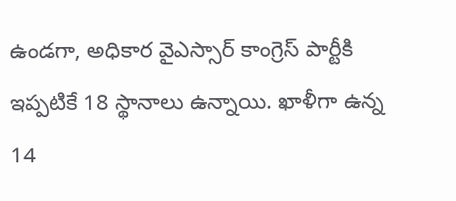ఉండగా, అధికార వైఎస్సార్ కాంగ్రెస్ పార్టీకి ఇప్పటికే 18 స్థానాలు ఉన్నాయి. ఖాళీగా ఉన్న 14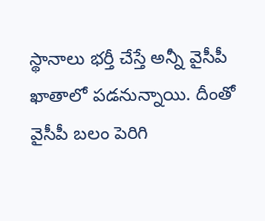స్థానాలు భర్తీ చేస్తే అన్నీ వైసీపీ ఖాతాలో పడనున్నాయి. దీంతో వైసీపీ బలం పెరిగి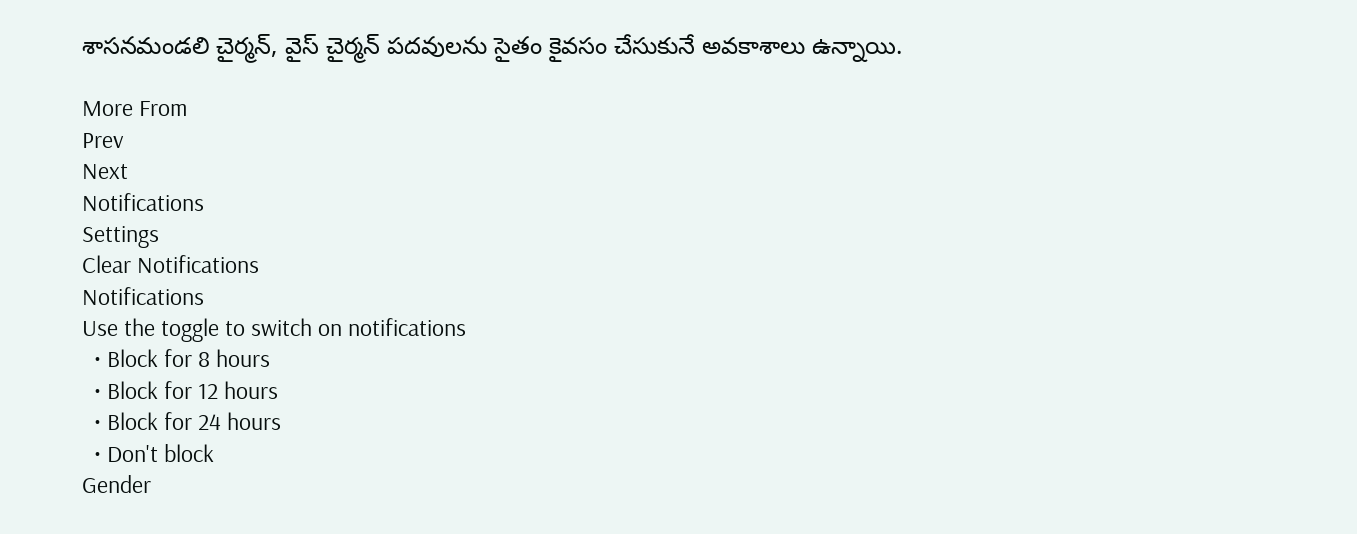శాసనమండలి చైర్మన్, వైస్ చైర్మన్ పదవులను సైతం కైవసం చేసుకునే అవకాశాలు ఉన్నాయి.

More From
Prev
Next
Notifications
Settings
Clear Notifications
Notifications
Use the toggle to switch on notifications
  • Block for 8 hours
  • Block for 12 hours
  • Block for 24 hours
  • Don't block
Gender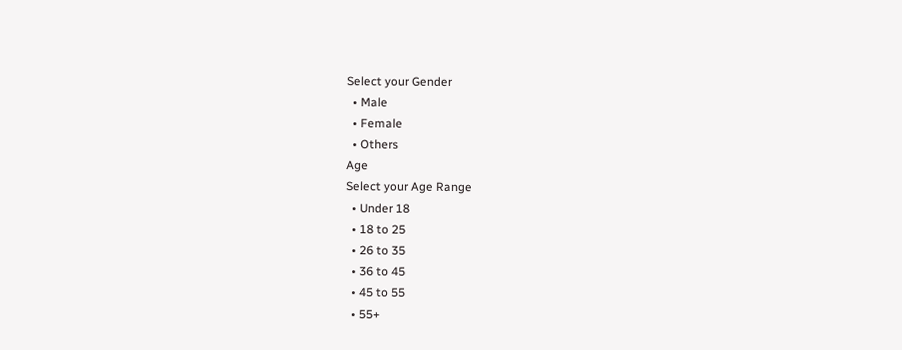Select your Gender
  • Male
  • Female
  • Others
Age
Select your Age Range
  • Under 18
  • 18 to 25
  • 26 to 35
  • 36 to 45
  • 45 to 55
  • 55+